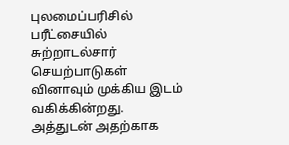புலமைப்பரிசில் பரீட்சையில் சுற்றாடல்சார் செயற்பாடுகள் வினாவும் முக்கிய இடம் வகிக்கின்றது. அத்துடன் அதற்காக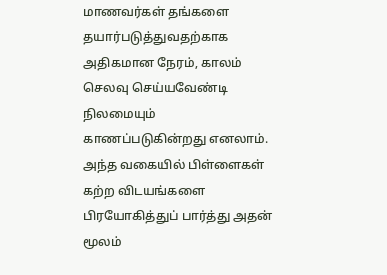மாணவர்கள் தங்களை தயார்படுத்துவதற்காக அதிகமான நேரம், காலம் செலவு செய்யவேண்டி நிலமையும் காணப்படுகின்றது எனலாம். அந்த வகையில் பிள்ளைகள் கற்ற விடயங்களை பிரயோகித்துப் பார்த்து அதன் மூலம்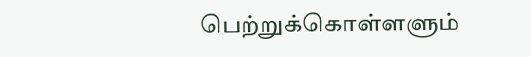பெற்றுக்கொள்ளளும்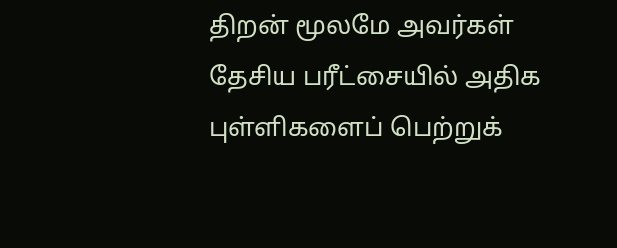திறன் மூலமே அவர்கள் தேசிய பரீட்சையில் அதிக புள்ளிகளைப் பெற்றுக்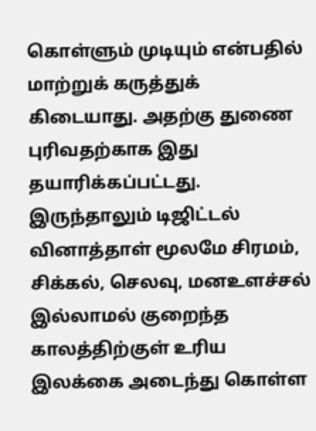கொள்ளும் முடியும் என்பதில் மாற்றுக் கருத்துக் கிடையாது. அதற்கு துணை புரிவதற்காக இது தயாரிக்கப்பட்டது. இருந்தாலும் டிஜிட்டல் வினாத்தாள் மூலமே சிரமம், சிக்கல், செலவு, மனஉளச்சல் இல்லாமல் குறைந்த காலத்திற்குள் உரிய இலக்கை அடைந்து கொள்ள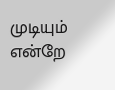முடியும் என்றே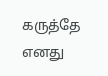கருத்தே எனது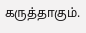கருத்தாகும்.